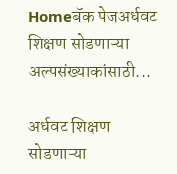Homeबॅक पेजअर्धवट शिक्षण सोडणाऱ्या अल्पसंख्याकांसाठी...

अर्धवट शिक्षण सोडणाऱ्या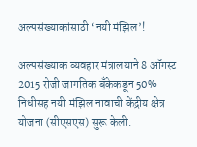अल्पसंख्याकांसाठी ‘नयी मंझिल’!

अल्पसंख्याक व्यवहार मंत्रालयाने 8 ऑगस्ट 2015 रोजी जागतिक बँकेकडून 50% निधीसह नयी मंझिल नावाची केंद्रीय क्षेत्र योजना (सीएसएस) सुरू केली.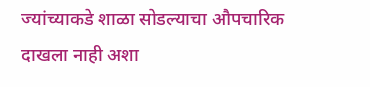ज्यांच्याकडे शाळा सोडल्याचा औपचारिक दाखला नाही अशा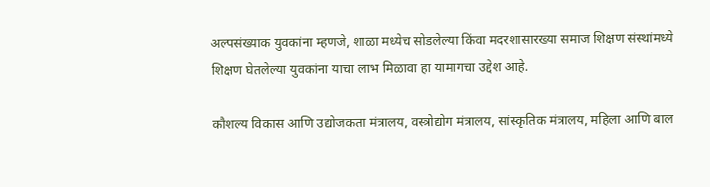अल्पसंख्याक युवकांना म्हणजे, शाळा मध्येच सोडलेल्या किंवा मदरशासारख्या समाज शिक्षण संस्थांमध्ये शिक्षण घेतलेल्या युवकांना याचा लाभ मिळावा हा यामागचा उद्देश आहे.

कौशल्य विकास आणि उद्योजकता मंत्रालय, वस्त्रोद्योग मंत्रालय, सांस्कृतिक मंत्रालय, महिला आणि बाल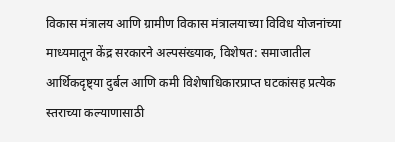विकास मंत्रालय आणि ग्रामीण विकास मंत्रालयाच्या विविध योजनांच्या माध्यमातून केंद्र सरकारने अल्पसंख्याक, विशेषत: समाजातील आर्थिकदृष्ट्या दुर्बल आणि कमी विशेषाधिकारप्राप्त घटकांसह प्रत्येक स्तराच्या कल्याणासाठी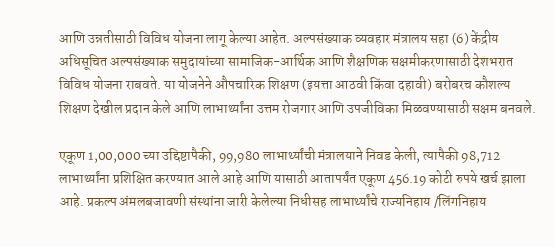आणि उन्नतीसाठी विविध योजना लागू केल्या आहेत. अल्पसंख्याक व्यवहार मंत्रालय सहा (6) केंद्रीय अधिसूचित अल्पसंख्याक समुदायांच्या सामाजिक-आर्थिक आणि शैक्षणिक सक्षमीकरणासाठी देशभरात विविध योजना राबवते. या योजनेने औपचारिक शिक्षण (इयत्ता आठवी किंवा दहावी) बरोबरच कौशल्य शिक्षण देखील प्रदान केले आणि लाभार्थ्यांना उत्तम रोजगार आणि उपजीविका मिळवण्यासाठी सक्षम बनवले.

एकूण 1,00,000 च्या उद्दिष्टापैकी, 99,980 लाभार्थ्यांची मंत्रालयाने निवड केली, त्यापैकी 98,712 लाभार्थ्यांना प्रशिक्षित करण्यात आले आहे आणि यासाठी आतापर्यंत एकूण 456.19 कोटी रुपये खर्च झाला आहे. प्रकल्प अंमलबजावणी संस्थांना जारी केलेल्या निधीसह लाभार्थ्यांचे राज्यनिहाय /लिंगनिहाय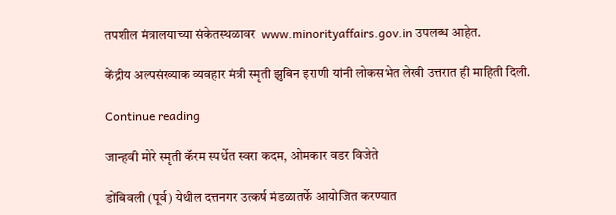तपशील मंत्रालयाच्या संकेतस्थळावर  www.minorityaffairs.gov.in उपलब्ध आहेत.

केंद्रीय अल्पसंख्याक व्यवहार मंत्री स्मृती झुबिन इराणी यांनी लोकसभेत लेखी उत्तरात ही माहिती दिली.

Continue reading

जान्हवी मोरे स्मृती कॅरम स्पर्धेत स्वरा कदम, ओमकार वडर विजेते

डोंबिवली (पूर्व) येथील दत्तनगर उत्कर्ष मंडळातर्फे आयोजित करण्यात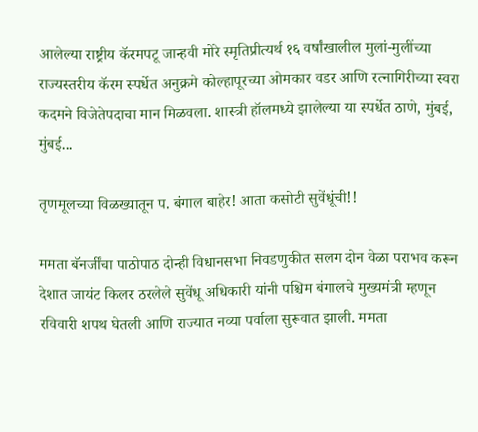आलेल्या राष्ट्रीय कॅरमपटू जान्हवी मोरे स्मृतिप्रीत्यर्थ १६ वर्षांखालील मुलां-मुलींच्या राज्यस्तरीय कॅरम स्पर्धेत अनुक्रमे कोल्हापूरच्या ओमकार वडर आणि रत्नागिरीच्या स्वरा कदमने विजेतेपदाचा मान मिळवला. शास्त्री हॉलमध्ये झालेल्या या स्पर्धेत ठाणे, मुंबई, मुंबई...

तृणमूलच्या विळख्यातून प. बंगाल बाहेर! आता कसोटी सुवेंधूंची!!

ममता बॅनर्जींचा पाठोपाठ दोन्ही विधानसभा निवडणुकीत सलग दोन वेळा पराभव करून देशात जायंट किलर ठरलेले सुवेंधू अधिकारी यांनी पश्चिम बंगालचे मुख्यमंत्री म्हणून रविवारी शपथ घेतली आणि राज्यात नव्या पर्वाला सुरूवात झाली. ममता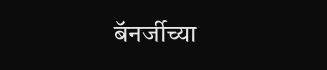बॅनर्जीच्या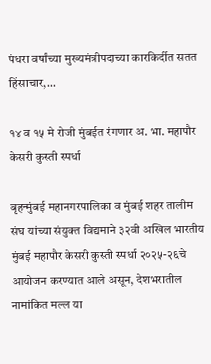पंधरा वर्षांच्या मुख्यमंत्रीपदाच्या कारकिर्दीत सतत हिंसाचार,...

१४ व १५ मे रोजी मुंबईत रंगणार अ. भा. महापौर केसरी कुस्ती स्पर्धा

बृहन्मुंबई महानगरपालिका व मुंबई शहर तालीम संघ यांच्या संयुक्त विद्यमाने ३२वी अखिल भारतीय मुंबई महापौर केसरी कुस्ती स्पर्धा २०२५-२६चे आयोजन करण्यात आले असून, देशभरातील नामांकित मल्ल या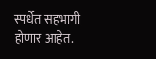स्पर्धेत सहभागी होणार आहेत.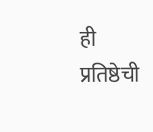ही प्रतिष्ठेची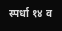स्पर्धा १४ व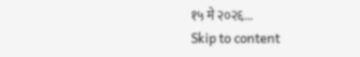१५ मे २०२६...
Skip to content